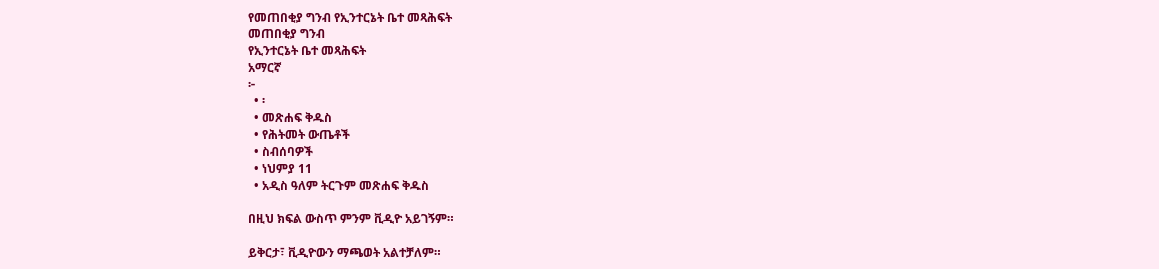የመጠበቂያ ግንብ የኢንተርኔት ቤተ መጻሕፍት
መጠበቂያ ግንብ
የኢንተርኔት ቤተ መጻሕፍት
አማርኛ
፦
  • ፡
  • መጽሐፍ ቅዱስ
  • የሕትመት ውጤቶች
  • ስብሰባዎች
  • ነህምያ 11
  • አዲስ ዓለም ትርጉም መጽሐፍ ቅዱስ

በዚህ ክፍል ውስጥ ምንም ቪዲዮ አይገኝም።

ይቅርታ፣ ቪዲዮውን ማጫወት አልተቻለም።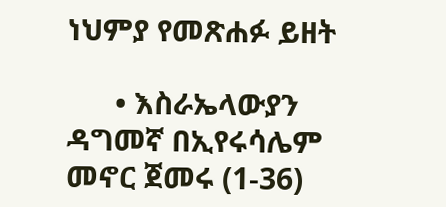ነህምያ የመጽሐፉ ይዘት

      • እስራኤላውያን ዳግመኛ በኢየሩሳሌም መኖር ጀመሩ (1-36)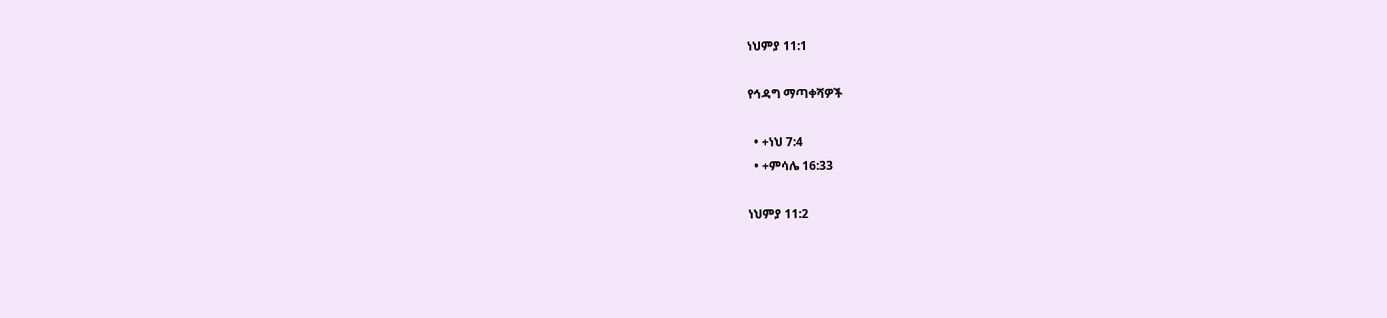ነህምያ 11:1

የኅዳግ ማጣቀሻዎች

  • +ነህ 7:4
  • +ምሳሌ 16:33

ነህምያ 11:2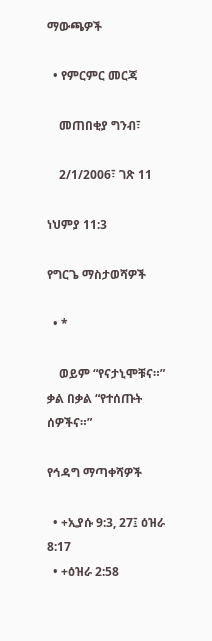ማውጫዎች

  • የምርምር መርጃ

    መጠበቂያ ግንብ፣

    2/1/2006፣ ገጽ 11

ነህምያ 11:3

የግርጌ ማስታወሻዎች

  • *

    ወይም “የናታኒሞቹና።” ቃል በቃል “የተሰጡት ሰዎችና።”

የኅዳግ ማጣቀሻዎች

  • +ኢያሱ 9:3, 27፤ ዕዝራ 8:17
  • +ዕዝራ 2:58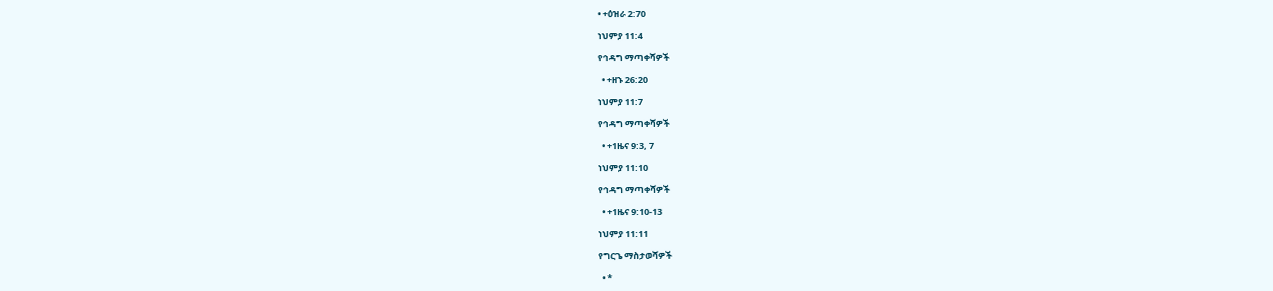• +ዕዝራ 2:70

ነህምያ 11:4

የኅዳግ ማጣቀሻዎች

  • +ዘኁ 26:20

ነህምያ 11:7

የኅዳግ ማጣቀሻዎች

  • +1ዜና 9:3, 7

ነህምያ 11:10

የኅዳግ ማጣቀሻዎች

  • +1ዜና 9:10-13

ነህምያ 11:11

የግርጌ ማስታወሻዎች

  • *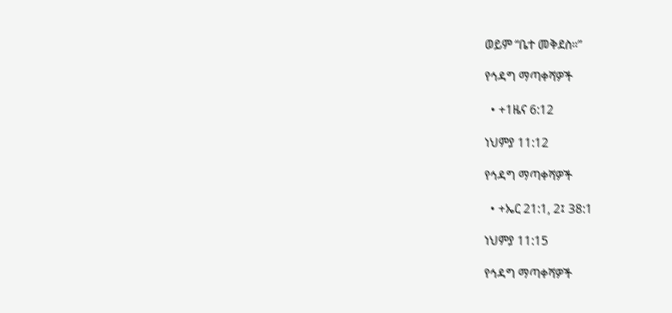ወይም “ቤተ መቅደስ።”

የኅዳግ ማጣቀሻዎች

  • +1ዜና 6:12

ነህምያ 11:12

የኅዳግ ማጣቀሻዎች

  • +ኤር 21:1, 2፤ 38:1

ነህምያ 11:15

የኅዳግ ማጣቀሻዎች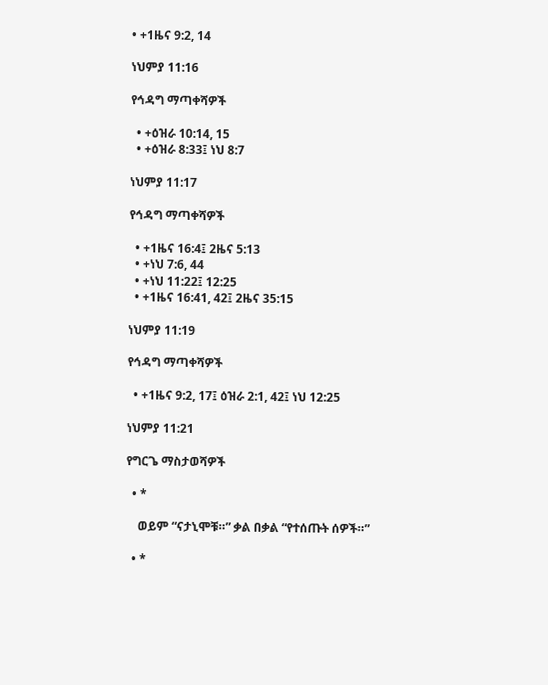• +1ዜና 9:2, 14

ነህምያ 11:16

የኅዳግ ማጣቀሻዎች

  • +ዕዝራ 10:14, 15
  • +ዕዝራ 8:33፤ ነህ 8:7

ነህምያ 11:17

የኅዳግ ማጣቀሻዎች

  • +1ዜና 16:4፤ 2ዜና 5:13
  • +ነህ 7:6, 44
  • +ነህ 11:22፤ 12:25
  • +1ዜና 16:41, 42፤ 2ዜና 35:15

ነህምያ 11:19

የኅዳግ ማጣቀሻዎች

  • +1ዜና 9:2, 17፤ ዕዝራ 2:1, 42፤ ነህ 12:25

ነህምያ 11:21

የግርጌ ማስታወሻዎች

  • *

    ወይም “ናታኒሞቹ።” ቃል በቃል “የተሰጡት ሰዎች።”

  • *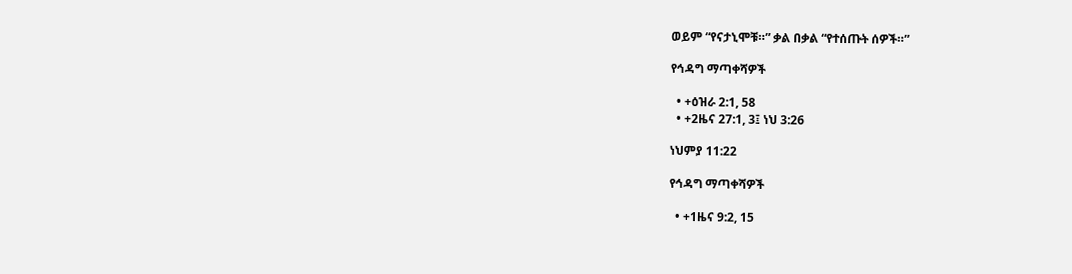ወይም “የናታኒሞቹ።” ቃል በቃል “የተሰጡት ሰዎች።”

የኅዳግ ማጣቀሻዎች

  • +ዕዝራ 2:1, 58
  • +2ዜና 27:1, 3፤ ነህ 3:26

ነህምያ 11:22

የኅዳግ ማጣቀሻዎች

  • +1ዜና 9:2, 15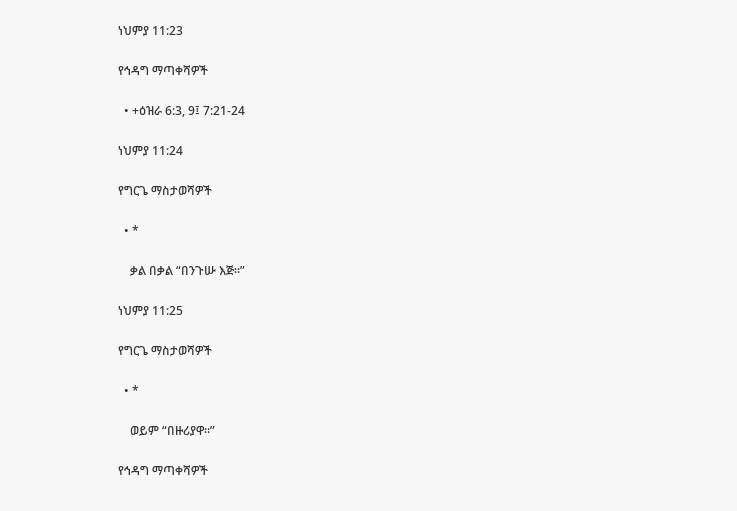ነህምያ 11:23

የኅዳግ ማጣቀሻዎች

  • +ዕዝራ 6:3, 9፤ 7:21-24

ነህምያ 11:24

የግርጌ ማስታወሻዎች

  • *

    ቃል በቃል “በንጉሡ እጅ።”

ነህምያ 11:25

የግርጌ ማስታወሻዎች

  • *

    ወይም “በዙሪያዋ።”

የኅዳግ ማጣቀሻዎች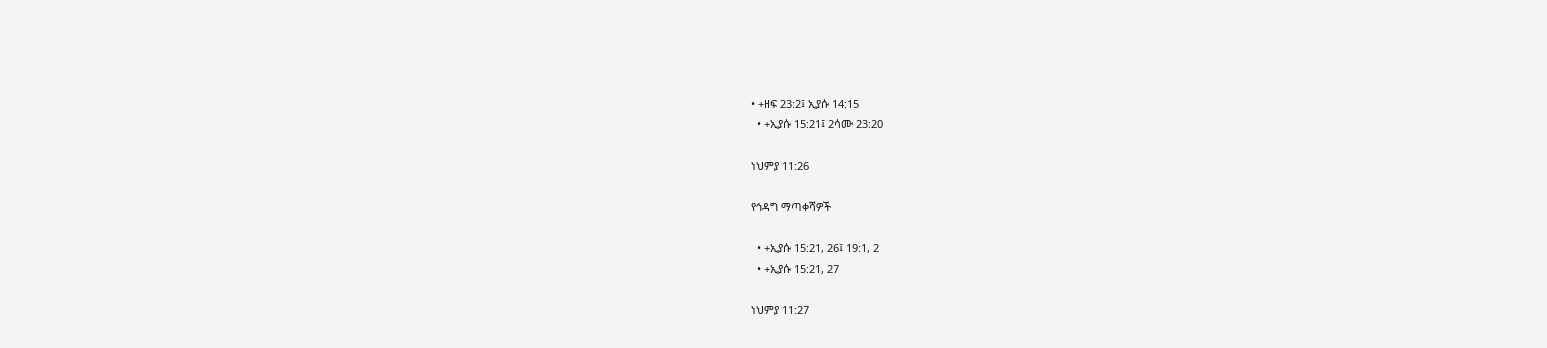• +ዘፍ 23:2፤ ኢያሱ 14:15
  • +ኢያሱ 15:21፤ 2ሳሙ 23:20

ነህምያ 11:26

የኅዳግ ማጣቀሻዎች

  • +ኢያሱ 15:21, 26፤ 19:1, 2
  • +ኢያሱ 15:21, 27

ነህምያ 11:27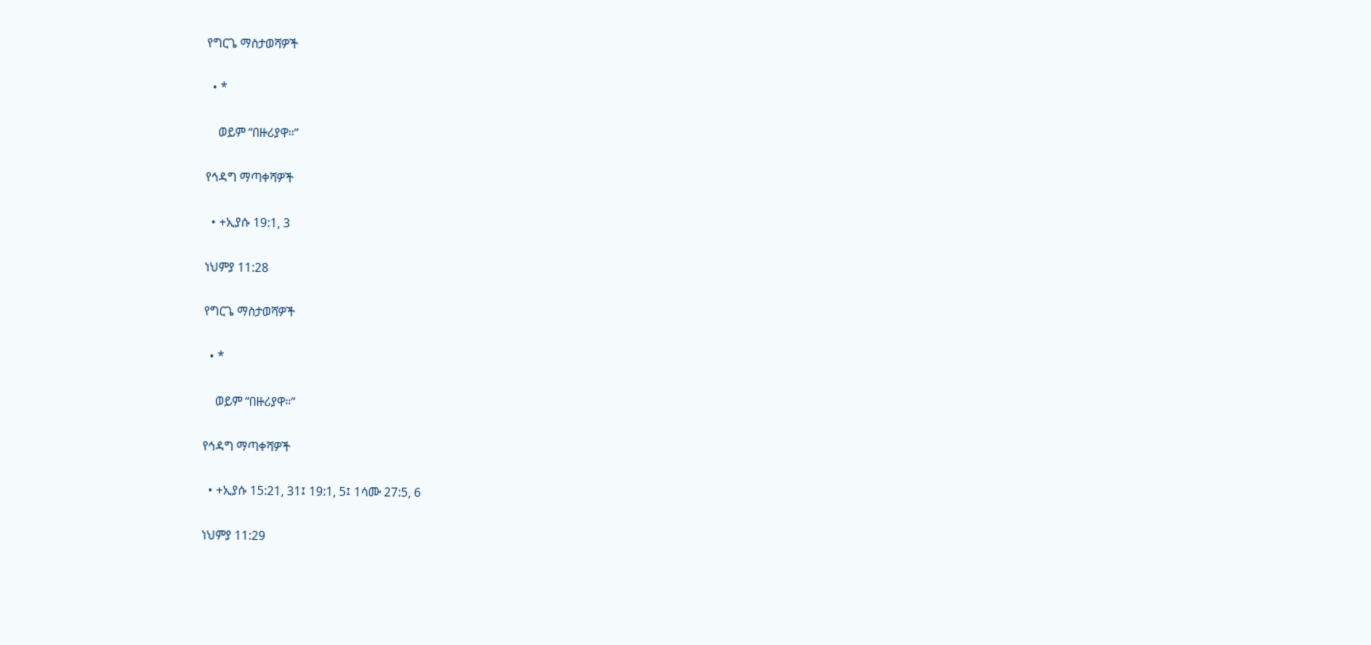የግርጌ ማስታወሻዎች

  • *

    ወይም “በዙሪያዋ።”

የኅዳግ ማጣቀሻዎች

  • +ኢያሱ 19:1, 3

ነህምያ 11:28

የግርጌ ማስታወሻዎች

  • *

    ወይም “በዙሪያዋ።”

የኅዳግ ማጣቀሻዎች

  • +ኢያሱ 15:21, 31፤ 19:1, 5፤ 1ሳሙ 27:5, 6

ነህምያ 11:29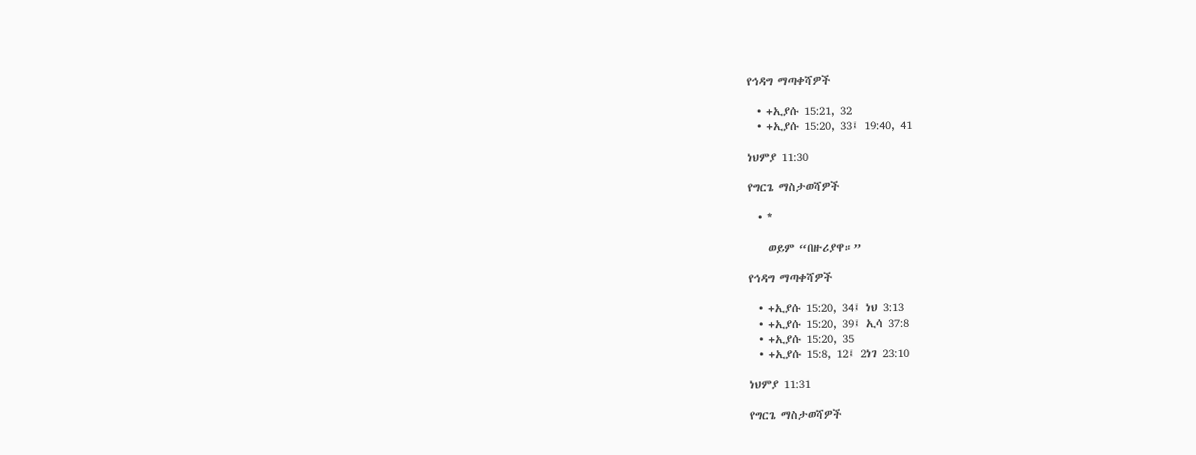የኅዳግ ማጣቀሻዎች

  • +ኢያሱ 15:21, 32
  • +ኢያሱ 15:20, 33፤ 19:40, 41

ነህምያ 11:30

የግርጌ ማስታወሻዎች

  • *

    ወይም “በዙሪያዋ።”

የኅዳግ ማጣቀሻዎች

  • +ኢያሱ 15:20, 34፤ ነህ 3:13
  • +ኢያሱ 15:20, 39፤ ኢሳ 37:8
  • +ኢያሱ 15:20, 35
  • +ኢያሱ 15:8, 12፤ 2ነገ 23:10

ነህምያ 11:31

የግርጌ ማስታወሻዎች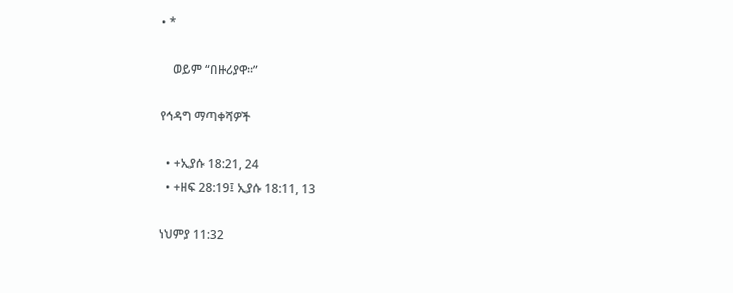• *

    ወይም “በዙሪያዋ።”

የኅዳግ ማጣቀሻዎች

  • +ኢያሱ 18:21, 24
  • +ዘፍ 28:19፤ ኢያሱ 18:11, 13

ነህምያ 11:32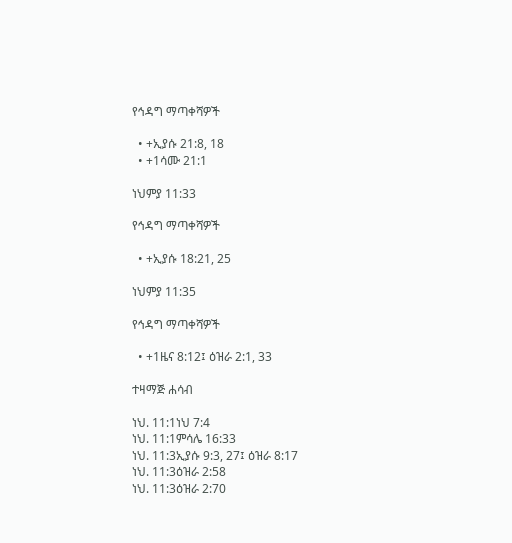የኅዳግ ማጣቀሻዎች

  • +ኢያሱ 21:8, 18
  • +1ሳሙ 21:1

ነህምያ 11:33

የኅዳግ ማጣቀሻዎች

  • +ኢያሱ 18:21, 25

ነህምያ 11:35

የኅዳግ ማጣቀሻዎች

  • +1ዜና 8:12፤ ዕዝራ 2:1, 33

ተዛማጅ ሐሳብ

ነህ. 11:1ነህ 7:4
ነህ. 11:1ምሳሌ 16:33
ነህ. 11:3ኢያሱ 9:3, 27፤ ዕዝራ 8:17
ነህ. 11:3ዕዝራ 2:58
ነህ. 11:3ዕዝራ 2:70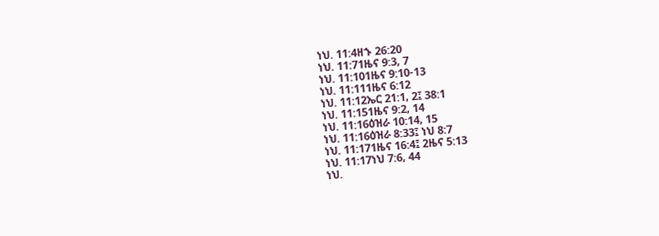ነህ. 11:4ዘኁ 26:20
ነህ. 11:71ዜና 9:3, 7
ነህ. 11:101ዜና 9:10-13
ነህ. 11:111ዜና 6:12
ነህ. 11:12ኤር 21:1, 2፤ 38:1
ነህ. 11:151ዜና 9:2, 14
ነህ. 11:16ዕዝራ 10:14, 15
ነህ. 11:16ዕዝራ 8:33፤ ነህ 8:7
ነህ. 11:171ዜና 16:4፤ 2ዜና 5:13
ነህ. 11:17ነህ 7:6, 44
ነህ.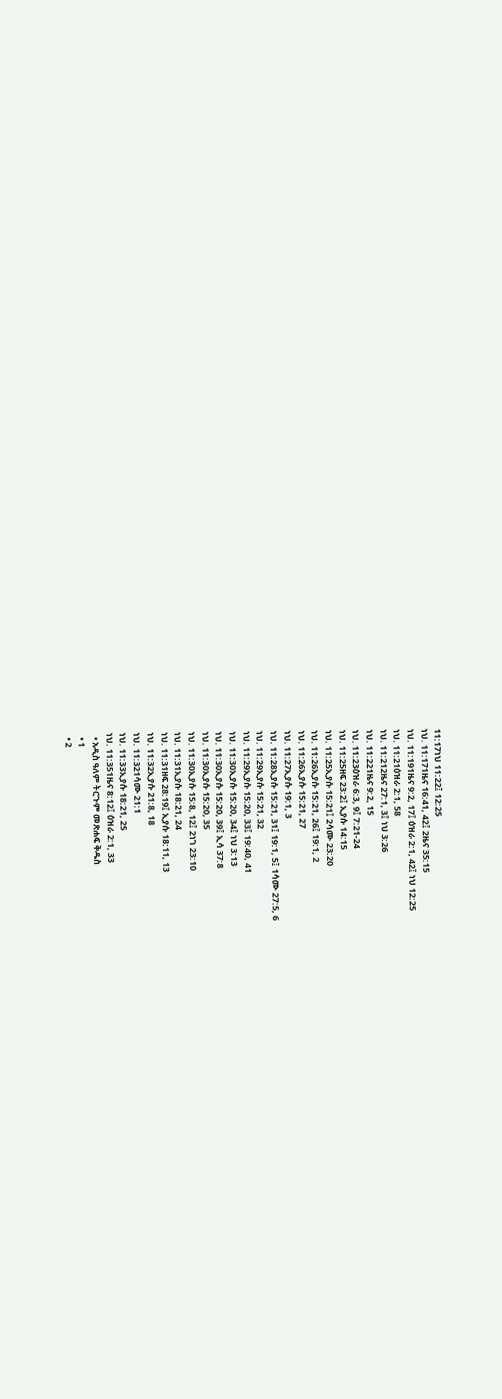11:17ነህ 11:22፤ 12:25
ነህ. 11:171ዜና 16:41, 42፤ 2ዜና 35:15
ነህ. 11:191ዜና 9:2, 17፤ ዕዝራ 2:1, 42፤ ነህ 12:25
ነህ. 11:21ዕዝራ 2:1, 58
ነህ. 11:212ዜና 27:1, 3፤ ነህ 3:26
ነህ. 11:221ዜና 9:2, 15
ነህ. 11:23ዕዝራ 6:3, 9፤ 7:21-24
ነህ. 11:25ዘፍ 23:2፤ ኢያሱ 14:15
ነህ. 11:25ኢያሱ 15:21፤ 2ሳሙ 23:20
ነህ. 11:26ኢያሱ 15:21, 26፤ 19:1, 2
ነህ. 11:26ኢያሱ 15:21, 27
ነህ. 11:27ኢያሱ 19:1, 3
ነህ. 11:28ኢያሱ 15:21, 31፤ 19:1, 5፤ 1ሳሙ 27:5, 6
ነህ. 11:29ኢያሱ 15:21, 32
ነህ. 11:29ኢያሱ 15:20, 33፤ 19:40, 41
ነህ. 11:30ኢያሱ 15:20, 34፤ ነህ 3:13
ነህ. 11:30ኢያሱ 15:20, 39፤ ኢሳ 37:8
ነህ. 11:30ኢያሱ 15:20, 35
ነህ. 11:30ኢያሱ 15:8, 12፤ 2ነገ 23:10
ነህ. 11:31ኢያሱ 18:21, 24
ነህ. 11:31ዘፍ 28:19፤ ኢያሱ 18:11, 13
ነህ. 11:32ኢያሱ 21:8, 18
ነህ. 11:321ሳሙ 21:1
ነህ. 11:33ኢያሱ 18:21, 25
ነህ. 11:351ዜና 8:12፤ ዕዝራ 2:1, 33
  • አዲስ ዓለም ትርጉም መጽሐፍ ቅዱስ
  • 1
  • 2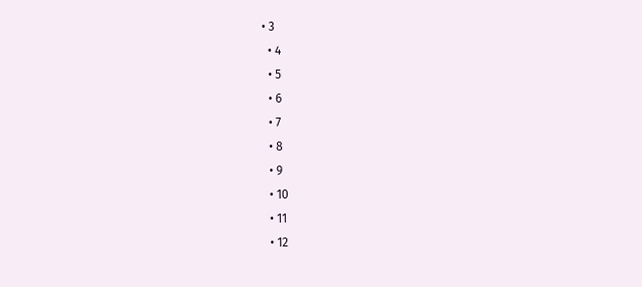• 3
  • 4
  • 5
  • 6
  • 7
  • 8
  • 9
  • 10
  • 11
  • 12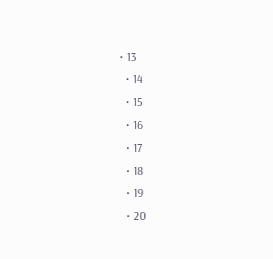• 13
  • 14
  • 15
  • 16
  • 17
  • 18
  • 19
  • 20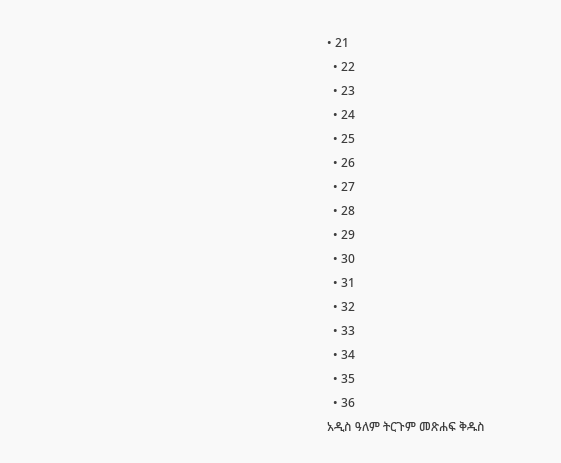• 21
  • 22
  • 23
  • 24
  • 25
  • 26
  • 27
  • 28
  • 29
  • 30
  • 31
  • 32
  • 33
  • 34
  • 35
  • 36
አዲስ ዓለም ትርጉም መጽሐፍ ቅዱስ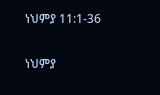ነህምያ 11:1-36

ነህምያ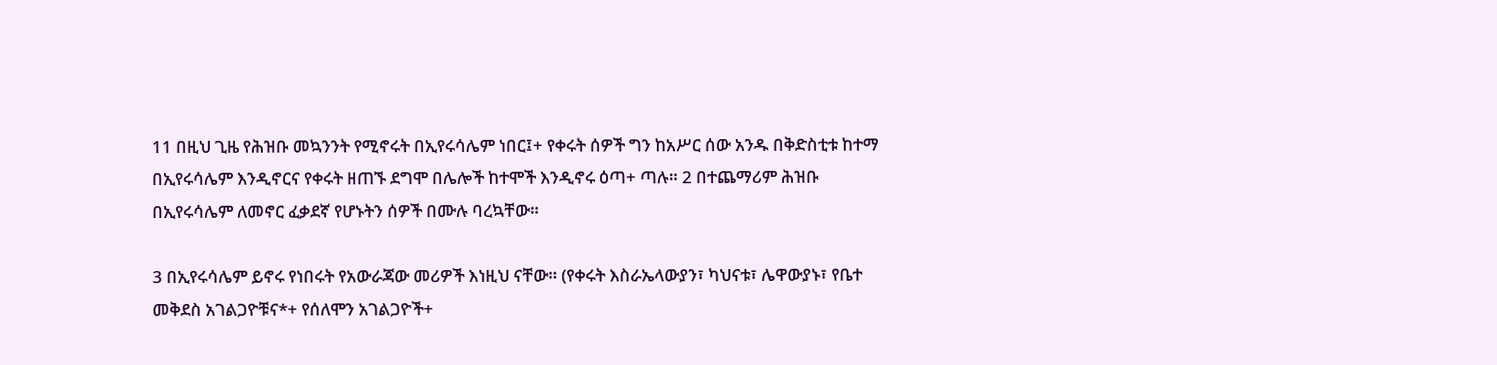11 በዚህ ጊዜ የሕዝቡ መኳንንት የሚኖሩት በኢየሩሳሌም ነበር፤+ የቀሩት ሰዎች ግን ከአሥር ሰው አንዱ በቅድስቲቱ ከተማ በኢየሩሳሌም እንዲኖርና የቀሩት ዘጠኙ ደግሞ በሌሎች ከተሞች እንዲኖሩ ዕጣ+ ጣሉ። 2 በተጨማሪም ሕዝቡ በኢየሩሳሌም ለመኖር ፈቃደኛ የሆኑትን ሰዎች በሙሉ ባረኳቸው።

3 በኢየሩሳሌም ይኖሩ የነበሩት የአውራጃው መሪዎች እነዚህ ናቸው። (የቀሩት እስራኤላውያን፣ ካህናቱ፣ ሌዋውያኑ፣ የቤተ መቅደስ አገልጋዮቹና*+ የሰለሞን አገልጋዮች+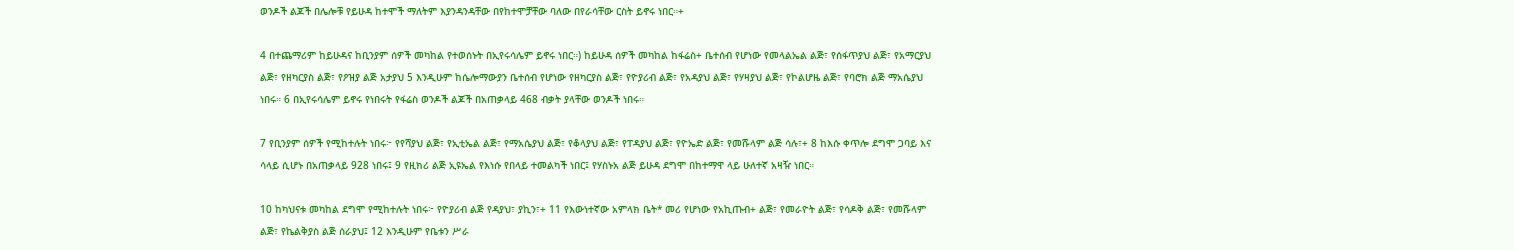ወንዶች ልጆች በሌሎቹ የይሁዳ ከተሞች ማለትም እያንዳንዳቸው በየከተሞቻቸው ባለው በየራሳቸው ርስት ይኖሩ ነበር።+

4 በተጨማሪም ከይሁዳና ከቢንያም ሰዎች መካከል የተወሰኑት በኢየሩሳሌም ይኖሩ ነበር።) ከይሁዳ ሰዎች መካከል ከፋሬስ+ ቤተሰብ የሆነው የመላልኤል ልጅ፣ የሰፋጥያህ ልጅ፣ የአማርያህ ልጅ፣ የዘካርያስ ልጅ፣ የዖዝያ ልጅ አታያህ 5 እንዲሁም ከሴሎማውያን ቤተሰብ የሆነው የዘካርያስ ልጅ፣ የዮያሪብ ልጅ፣ የአዳያህ ልጅ፣ የሃዛያህ ልጅ፣ የኮልሆዜ ልጅ፣ የባሮክ ልጅ ማአሴያህ ነበሩ። 6 በኢየሩሳሌም ይኖሩ የነበሩት የፋሬስ ወንዶች ልጆች በአጠቃላይ 468 ብቃት ያላቸው ወንዶች ነበሩ።

7 የቢንያም ሰዎች የሚከተሉት ነበሩ፦ የየሻያህ ልጅ፣ የኢቲኤል ልጅ፣ የማአሴያህ ልጅ፣ የቆላያህ ልጅ፣ የፐዳያህ ልጅ፣ የዮኤድ ልጅ፣ የመሹላም ልጅ ሳሉ፣+ 8 ከእሱ ቀጥሎ ደግሞ ጋባይ እና ሳላይ ሲሆኑ በአጠቃላይ 928 ነበሩ፤ 9 የዚክሪ ልጅ ኢዩኤል የእነሱ የበላይ ተመልካች ነበር፤ የሃስኑአ ልጅ ይሁዳ ደግሞ በከተማዋ ላይ ሁለተኛ አዛዥ ነበር።

10 ከካህናቱ መካከል ደግሞ የሚከተሉት ነበሩ፦ የዮያሪብ ልጅ የዳያህ፣ ያኪን፣+ 11 የእውነተኛው አምላክ ቤት* መሪ የሆነው የአኪጡብ+ ልጅ፣ የመራዮት ልጅ፣ የሳዶቅ ልጅ፣ የመሹላም ልጅ፣ የኬልቅያስ ልጅ ሰራያህ፤ 12 እንዲሁም የቤቱን ሥራ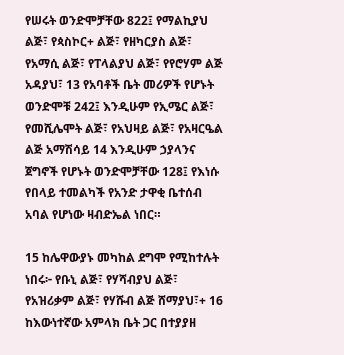የሠሩት ወንድሞቻቸው 822፤ የማልኪያህ ልጅ፣ የጳስኮር+ ልጅ፣ የዘካርያስ ልጅ፣ የአማሲ ልጅ፣ የፐላልያህ ልጅ፣ የየሮሃም ልጅ አዳያህ፣ 13 የአባቶች ቤት መሪዎች የሆኑት ወንድሞቹ 242፤ እንዲሁም የኢሜር ልጅ፣ የመሺሌሞት ልጅ፣ የአህዛይ ልጅ፣ የአዛርዔል ልጅ አማሽሳይ 14 እንዲሁም ኃያላንና ጀግኖች የሆኑት ወንድሞቻቸው 128፤ የእነሱ የበላይ ተመልካች የአንድ ታዋቂ ቤተሰብ አባል የሆነው ዛብድኤል ነበር።

15 ከሌዋውያኑ መካከል ደግሞ የሚከተሉት ነበሩ፦ የቡኒ ልጅ፣ የሃሻብያህ ልጅ፣ የአዝሪቃም ልጅ፣ የሃሹብ ልጅ ሸማያህ፣+ 16 ከእውነተኛው አምላክ ቤት ጋር በተያያዘ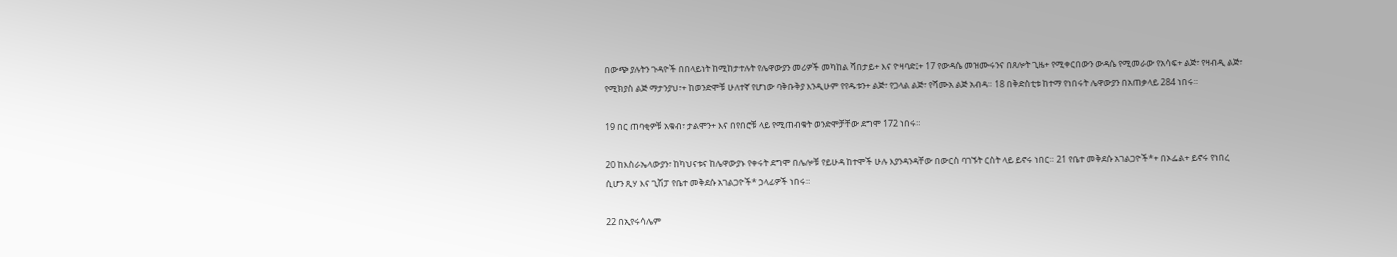በውጭ ያሉትን ጉዳዮች በበላይነት ከሚከታተሉት የሌዋውያን መሪዎች መካከል ሻበታይ+ እና ዮዛባድ፤+ 17 የውዳሴ መዝሙሩንና በጸሎት ጊዜ+ የሚቀርበውን ውዳሴ የሚመራው የአሳፍ+ ልጅ፣ የዛብዲ ልጅ፣ የሚክያስ ልጅ ማታንያህ፣+ ከወንድሞቹ ሁለተኛ የሆነው ባቅቡቅያ እንዲሁም የየዱቱን+ ልጅ፣ የጋላል ልጅ፣ የሻሙአ ልጅ አብዳ። 18 በቅድስቲቱ ከተማ የነበሩት ሌዋውያን በአጠቃላይ 284 ነበሩ።

19 በር ጠባቂዎቹ አቁብ፣ ታልሞን+ እና በየበሮቹ ላይ የሚጠብቁት ወንድሞቻቸው ደግሞ 172 ነበሩ።

20 ከእስራኤላውያን፣ ከካህናቱና ከሌዋውያኑ የቀሩት ደግሞ በሌሎቹ የይሁዳ ከተሞች ሁሉ እያንዳንዳቸው በውርስ ባገኙት ርስት ላይ ይኖሩ ነበር። 21 የቤተ መቅደሱ አገልጋዮች*+ በኦፌል+ ይኖሩ የነበረ ሲሆን ጺሃ እና ጊሽፓ የቤተ መቅደሱ አገልጋዮች* ኃላፊዎች ነበሩ።

22 በኢየሩሳሌም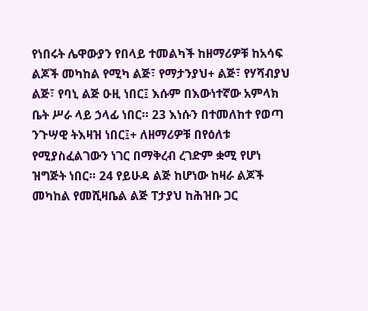የነበሩት ሌዋውያን የበላይ ተመልካች ከዘማሪዎቹ ከአሳፍ ልጆች መካከል የሚካ ልጅ፣ የማታንያህ+ ልጅ፣ የሃሻብያህ ልጅ፣ የባኒ ልጅ ዑዚ ነበር፤ እሱም በእውነተኛው አምላክ ቤት ሥራ ላይ ኃላፊ ነበር። 23 እነሱን በተመለከተ የወጣ ንጉሣዊ ትእዛዝ ነበር፤+ ለዘማሪዎቹ በየዕለቱ የሚያስፈልገውን ነገር በማቅረብ ረገድም ቋሚ የሆነ ዝግጅት ነበር። 24 የይሁዳ ልጅ ከሆነው ከዛራ ልጆች መካከል የመሺዛቤል ልጅ ፐታያህ ከሕዝቡ ጋር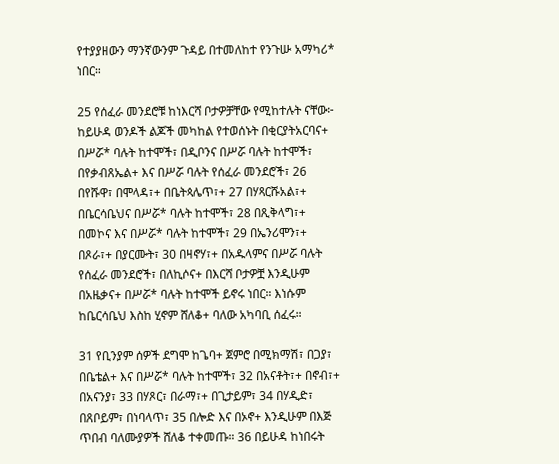የተያያዘውን ማንኛውንም ጉዳይ በተመለከተ የንጉሡ አማካሪ* ነበር።

25 የሰፈራ መንደሮቹ ከነእርሻ ቦታዎቻቸው የሚከተሉት ናቸው፦ ከይሁዳ ወንዶች ልጆች መካከል የተወሰኑት በቂርያትአርባና+ በሥሯ* ባሉት ከተሞች፣ በዲቦንና በሥሯ ባሉት ከተሞች፣ በየቃብጸኤል+ እና በሥሯ ባሉት የሰፈራ መንደሮች፣ 26 በየሹዋ፣ በሞላዳ፣+ በቤትጳሌጥ፣+ 27 በሃጻርሹአል፣+ በቤርሳቤህና በሥሯ* ባሉት ከተሞች፣ 28 በጺቅላግ፣+ በመኮና እና በሥሯ* ባሉት ከተሞች፣ 29 በኤንሪሞን፣+ በጾራ፣+ በያርሙት፣ 30 በዛኖሃ፣+ በአዱላምና በሥሯ ባሉት የሰፈራ መንደሮች፣ በለኪሶና+ በእርሻ ቦታዎቿ እንዲሁም በአዜቃና+ በሥሯ* ባሉት ከተሞች ይኖሩ ነበር። እነሱም ከቤርሳቤህ እስከ ሂኖም ሸለቆ+ ባለው አካባቢ ሰፈሩ።

31 የቢንያም ሰዎች ደግሞ ከጌባ+ ጀምሮ በሚክማሽ፣ በጋያ፣ በቤቴል+ እና በሥሯ* ባሉት ከተሞች፣ 32 በአናቶት፣+ በኖብ፣+ በአናንያ፣ 33 በሃጾር፣ በራማ፣+ በጊታይም፣ 34 በሃዲድ፣ በጸቦይም፣ በነባላጥ፣ 35 በሎድ እና በኦኖ+ እንዲሁም በእጅ ጥበብ ባለሙያዎች ሸለቆ ተቀመጡ። 36 በይሁዳ ከነበሩት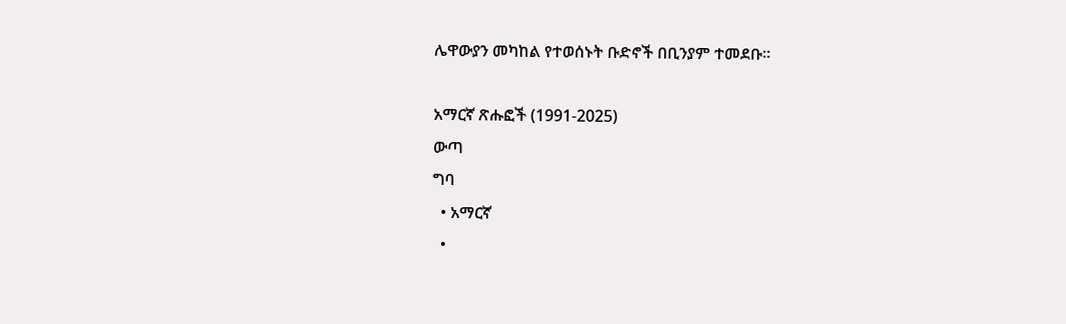ሌዋውያን መካከል የተወሰኑት ቡድኖች በቢንያም ተመደቡ።

አማርኛ ጽሑፎች (1991-2025)
ውጣ
ግባ
  • አማርኛ
  •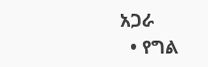አጋራ
  • የግል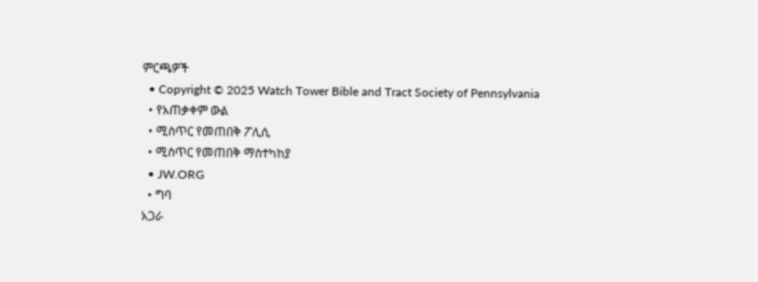ምርጫዎች
  • Copyright © 2025 Watch Tower Bible and Tract Society of Pennsylvania
  • የአጠቃቀም ውል
  • ሚስጥር የመጠበቅ ፖሊሲ
  • ሚስጥር የመጠበቅ ማስተካከያ
  • JW.ORG
  • ግባ
አጋራ